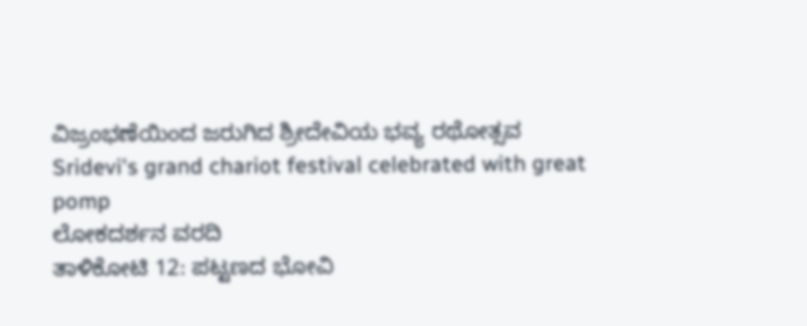ವಿಜ್ರಂಭಣೆಯಿಂದ ಜರುಗಿದ ಶ್ರೀದೇವಿಯ ಭವ್ಯ ರಥೋತ್ಸವ
Sridevi's grand chariot festival celebrated with great pomp
ಲೋಕದರ್ಶನ ವರದಿ
ತಾಳಿಕೋಟಿ 12: ಪಟ್ಟಣದ ಭೋವಿ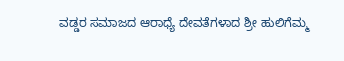ವಡ್ಡರ ಸಮಾಜದ ಆರಾಧ್ಯೆ ದೇವತೆಗಳಾದ ಶ್ರೀ ಹುಲಿಗೆಮ್ಮ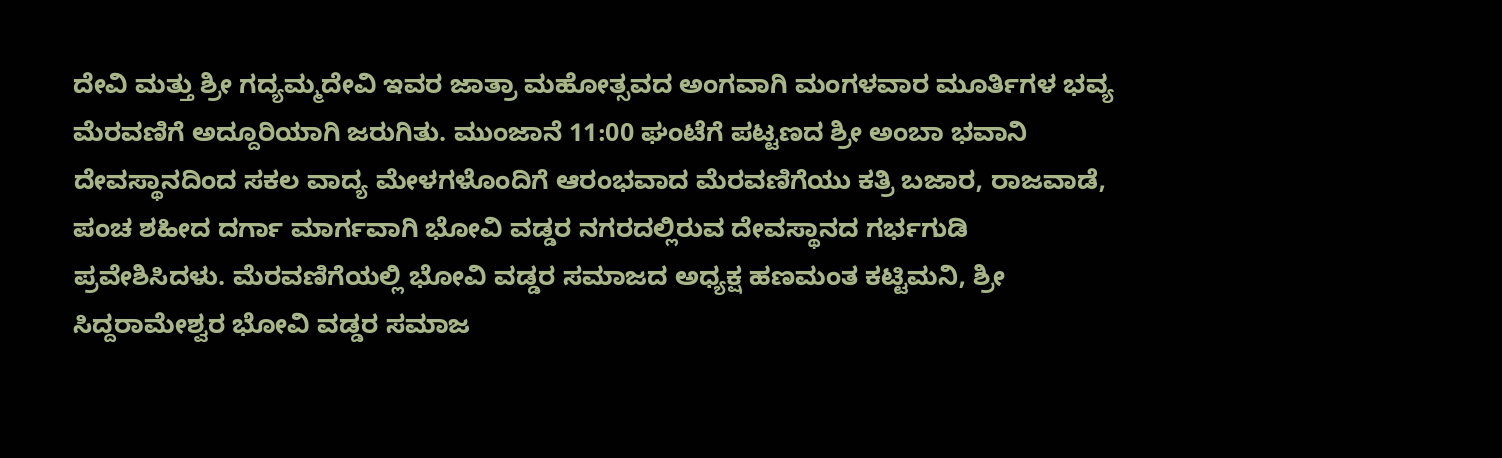ದೇವಿ ಮತ್ತು ಶ್ರೀ ಗದ್ಯಮ್ಮದೇವಿ ಇವರ ಜಾತ್ರಾ ಮಹೋತ್ಸವದ ಅಂಗವಾಗಿ ಮಂಗಳವಾರ ಮೂರ್ತಿಗಳ ಭವ್ಯ ಮೆರವಣಿಗೆ ಅದ್ದೂರಿಯಾಗಿ ಜರುಗಿತು. ಮುಂಜಾನೆ 11:00 ಘಂಟೆಗೆ ಪಟ್ಟಣದ ಶ್ರೀ ಅಂಬಾ ಭವಾನಿ ದೇವಸ್ಥಾನದಿಂದ ಸಕಲ ವಾದ್ಯ ಮೇಳಗಳೊಂದಿಗೆ ಆರಂಭವಾದ ಮೆರವಣಿಗೆಯು ಕತ್ರಿ ಬಜಾರ, ರಾಜವಾಡೆ, ಪಂಚ ಶಹೀದ ದರ್ಗಾ ಮಾರ್ಗವಾಗಿ ಭೋವಿ ವಡ್ಡರ ನಗರದಲ್ಲಿರುವ ದೇವಸ್ಥಾನದ ಗರ್ಭಗುಡಿ ಪ್ರವೇಶಿಸಿದಳು. ಮೆರವಣಿಗೆಯಲ್ಲಿ ಭೋವಿ ವಡ್ಡರ ಸಮಾಜದ ಅಧ್ಯಕ್ಷ ಹಣಮಂತ ಕಟ್ಟಿಮನಿ, ಶ್ರೀ ಸಿದ್ದರಾಮೇಶ್ವರ ಭೋವಿ ವಡ್ಡರ ಸಮಾಜ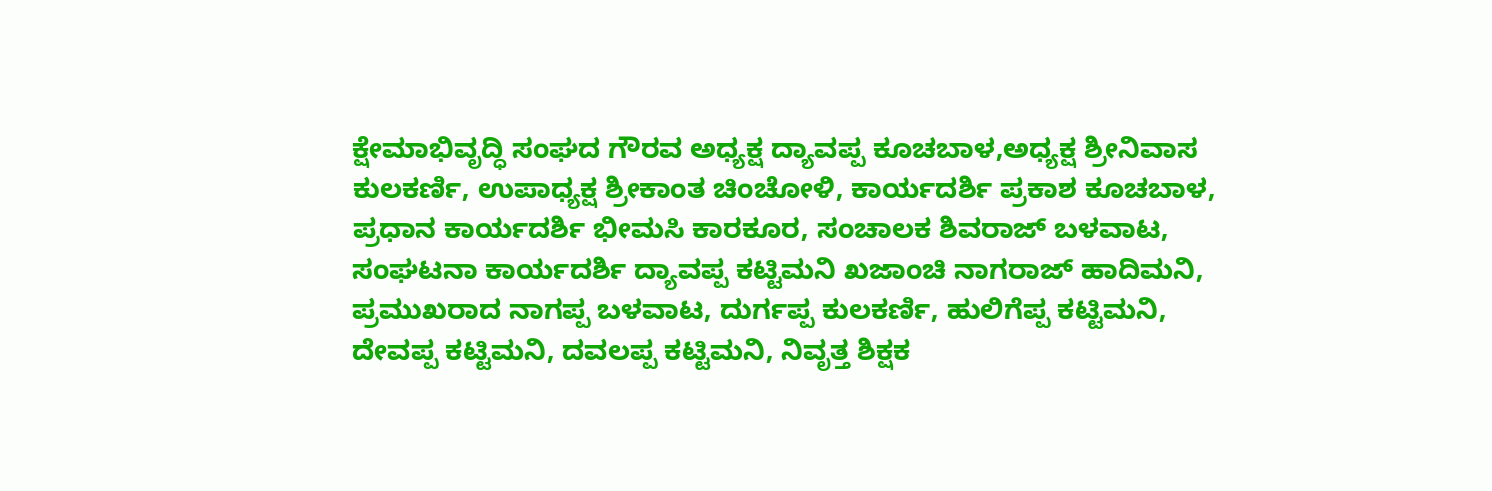ಕ್ಷೇಮಾಭಿವೃದ್ಧಿ ಸಂಘದ ಗೌರವ ಅಧ್ಯಕ್ಷ ದ್ಯಾವಪ್ಪ ಕೂಚಬಾಳ,ಅಧ್ಯಕ್ಷ ಶ್ರೀನಿವಾಸ ಕುಲಕರ್ಣಿ, ಉಪಾಧ್ಯಕ್ಷ ಶ್ರೀಕಾಂತ ಚಿಂಚೋಳಿ, ಕಾರ್ಯದರ್ಶಿ ಪ್ರಕಾಶ ಕೂಚಬಾಳ, ಪ್ರಧಾನ ಕಾರ್ಯದರ್ಶಿ ಭೀಮಸಿ ಕಾರಕೂರ, ಸಂಚಾಲಕ ಶಿವರಾಜ್ ಬಳವಾಟ, ಸಂಘಟನಾ ಕಾರ್ಯದರ್ಶಿ ದ್ಯಾವಪ್ಪ ಕಟ್ಟಿಮನಿ ಖಜಾಂಚಿ ನಾಗರಾಜ್ ಹಾದಿಮನಿ, ಪ್ರಮುಖರಾದ ನಾಗಪ್ಪ ಬಳವಾಟ, ದುರ್ಗಪ್ಪ ಕುಲಕರ್ಣಿ, ಹುಲಿಗೆಪ್ಪ ಕಟ್ಟಿಮನಿ, ದೇವಪ್ಪ ಕಟ್ಟಿಮನಿ, ದವಲಪ್ಪ ಕಟ್ಟಿಮನಿ, ನಿವೃತ್ತ ಶಿಕ್ಷಕ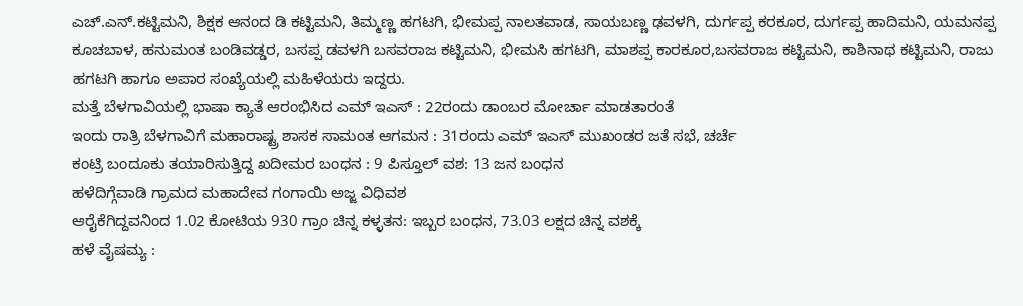ಎಚ್.ಎನ್.ಕಟ್ಟಿಮನಿ, ಶಿಕ್ಷಕ ಆನಂದ ಡಿ ಕಟ್ಟಿಮನಿ, ತಿಮ್ಮಣ್ಣ ಹಗಟಗಿ, ಭೀಮಪ್ಪ ನಾಲತವಾಡ, ಸಾಯಬಣ್ಣ ಢವಳಗಿ, ದುರ್ಗಪ್ಪ ಕರಕೂರ, ದುರ್ಗಪ್ಪ ಹಾದಿಮನಿ, ಯಮನಪ್ಪ ಕೂಚಬಾಳ, ಹನುಮಂತ ಬಂಡಿವಡ್ಡರ, ಬಸಪ್ಪ ಡವಳಗಿ ಬಸವರಾಜ ಕಟ್ಟಿಮನಿ, ಭೀಮಸಿ ಹಗಟಗಿ, ಮಾಶಪ್ಪ ಕಾರಕೂರ,ಬಸವರಾಜ ಕಟ್ಟಿಮನಿ, ಕಾಶಿನಾಥ ಕಟ್ಟಿಮನಿ, ರಾಜು ಹಗಟಗಿ ಹಾಗೂ ಅಪಾರ ಸಂಖ್ಯೆಯಲ್ಲಿ ಮಹಿಳೆಯರು ಇದ್ದರು.
ಮತ್ತೆ ಬೆಳಗಾವಿಯಲ್ಲಿ ಭಾಷಾ ಕ್ಯಾತೆ ಆರಂಭಿಸಿದ ಎಮ್ ಇಎಸ್ : 22ರಂದು ಡಾಂಬರ ಮೋರ್ಚಾ ಮಾಡತಾರಂತೆ
ಇಂದು ರಾತ್ರಿ ಬೆಳಗಾವಿಗೆ ಮಹಾರಾಷ್ಟ್ರ ಶಾಸಕ ಸಾಮಂತ ಆಗಮನ : 31ರಂದು ಎಮ್ ಇಎಸ್ ಮುಖಂಡರ ಜತೆ ಸಭೆ, ಚರ್ಚೆ
ಕಂಟ್ರಿ ಬಂದೂಕು ತಯಾರಿಸುತ್ತಿದ್ದ ಖದೀಮರ ಬಂಧನ : 9 ಪಿಸ್ತೂಲ್ ವಶ: 13 ಜನ ಬಂಧನ
ಹಳೆದಿಗ್ಗೆವಾಡಿ ಗ್ರಾಮದ ಮಹಾದೇವ ಗಂಗಾಯಿ ಅಜ್ಜ ವಿಧಿವಶ
ಆರೈಕೆಗಿದ್ದವನಿಂದ 1.02 ಕೋಟಿಯ 930 ಗ್ರಾಂ ಚಿನ್ನ ಕಳ್ಳತನ: ಇಬ್ಬರ ಬಂಧನ, 73.03 ಲಕ್ಷದ ಚಿನ್ನ ವಶಕ್ಕೆ
ಹಳೆ ವೈಷಮ್ಯ :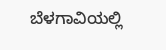ಬೆಳಗಾವಿಯಲ್ಲಿ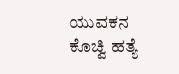ಯುವಕನ ಕೊಚ್ವಿ ಹತ್ಯೆ